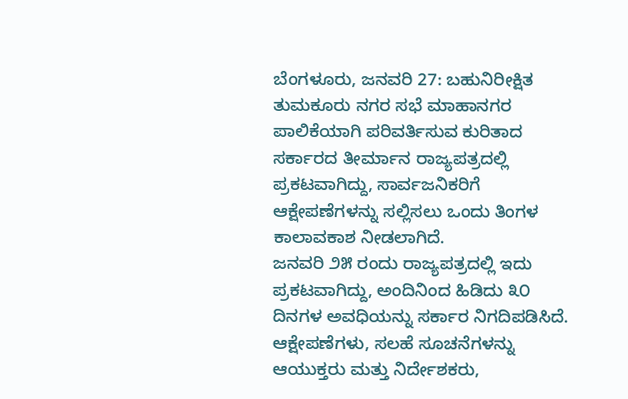ಬೆಂಗಳೂರು, ಜನವರಿ 27: ಬಹುನಿರೀಕ್ಷಿತ ತುಮಕೂರು ನಗರ ಸಭೆ ಮಾಹಾನಗರ ಪಾಲಿಕೆಯಾಗಿ ಪರಿವರ್ತಿಸುವ ಕುರಿತಾದ ಸರ್ಕಾರದ ತೀರ್ಮಾನ ರಾಜ್ಯಪತ್ರದಲ್ಲಿ ಪ್ರಕಟವಾಗಿದ್ದು, ಸಾರ್ವಜನಿಕರಿಗೆ ಆಕ್ಷೇಪಣೆಗಳನ್ನು ಸಲ್ಲಿಸಲು ಒಂದು ತಿಂಗಳ ಕಾಲಾವಕಾಶ ನೀಡಲಾಗಿದೆ.
ಜನವರಿ ೨೫ ರಂದು ರಾಜ್ಯಪತ್ರದಲ್ಲಿ ಇದು ಪ್ರಕಟವಾಗಿದ್ದು, ಅಂದಿನಿಂದ ಹಿಡಿದು ೩೦ ದಿನಗಳ ಅವಧಿಯನ್ನು ಸರ್ಕಾರ ನಿಗದಿಪಡಿಸಿದೆ. ಆಕ್ಷೇಪಣೆಗಳು, ಸಲಹೆ ಸೂಚನೆಗಳನ್ನು ಆಯುಕ್ತರು ಮತ್ತು ನಿರ್ದೇಶಕರು,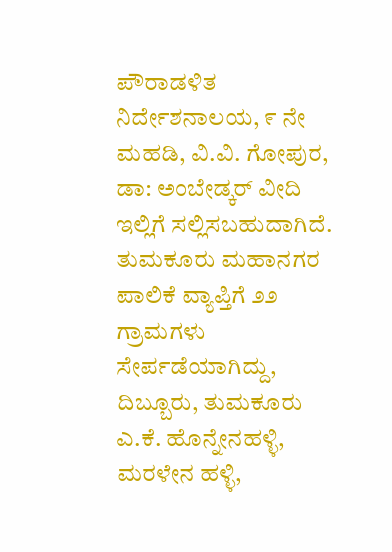ಪೌರಾಡಳಿತ ನಿರ್ದೇಶನಾಲಯ, ೯ ನೇ ಮಹಡಿ, ವಿ.ವಿ. ಗೋಪುರ, ಡಾ: ಅಂಬೇಡ್ಕರ್ ವೀದಿ ಇಲ್ಲಿಗೆ ಸಲ್ಲಿಸಬಹುದಾಗಿದೆ.
ತುಮಕೂರು ಮಹಾನಗರ ಪಾಲಿಕೆ ವ್ಯಾಪ್ತಿಗೆ ೨೨ ಗ್ರಾಮಗಳು ಸೇರ್ಪಡೆಯಾಗಿದ್ದು, ದಿಬ್ಬೂರು, ತುಮಕೂರು ಎ.ಕೆ. ಹೊನ್ನೇನಹಳ್ಳಿ, ಮರಳೇನ ಹಳ್ಳಿ,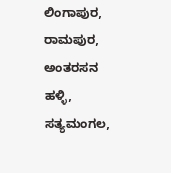ಲಿಂಗಾಪುರ, ರಾಮಪುರ, ಅಂತರಸನ ಹಳ್ಳಿ, ಸತ್ಯಮಂಗಲ,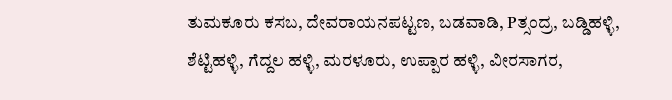ತುಮಕೂರು ಕಸಬ, ದೇವರಾಯನಪಟ್ಟಣ, ಬಡವಾಡಿ, Pತ್ಸಂದ್ರ, ಬಡ್ಡಿಹಳ್ಳಿ, ಶೆಟ್ಟಿಹಳ್ಳಿ, ಗೆದ್ದಲ ಹಳ್ಳಿ, ಮರಳೂರು, ಉಪ್ಪಾರ ಹಳ್ಳಿ, ವೀರಸಾಗರ,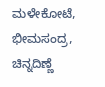ಮಳೇಕೋಟೆ, ಭೀಮಸಂದ್ರ, ಚಿನ್ನದಿಣ್ಣೆ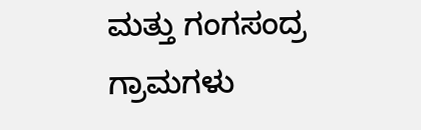ಮತ್ತು ಗಂಗಸಂದ್ರ ಗ್ರಾಮಗಳು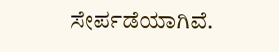ಸೇರ್ಪಡೆಯಾಗಿವೆ.